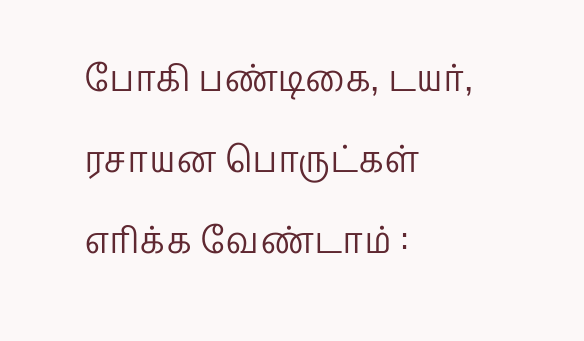போகி பண்டிகை, டயர், ரசாயன பொருட்கள் எரிக்க வேண்டாம் :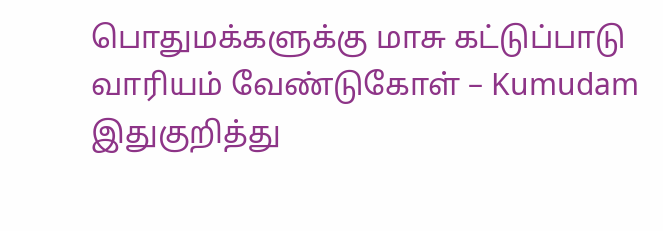பொதுமக்களுக்கு மாசு கட்டுப்பாடு வாரியம் வேண்டுகோள் – Kumudam
இதுகுறித்து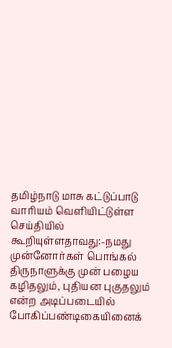தமிழ்நாடு மாசு கட்டுப்பாடு வாரியம் வெளியிட்டுள்ள செய்தியில் கூறியுள்ளதாவது:-நமது முன்னோர்கள் பொங்கல் திருநாளுக்கு முன் பழைய கழிதலும், புதியன புகுதலும் என்ற அடிப்படையில் போகிப்பண்டிகையினைக்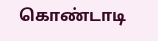கொண்டாடி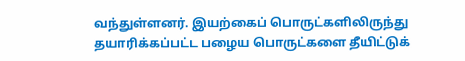வந்துள்ளனர். இயற்கைப் பொருட்களிலிருந்து தயாரிக்கப்பட்ட பழைய பொருட்களை தீயிட்டுக்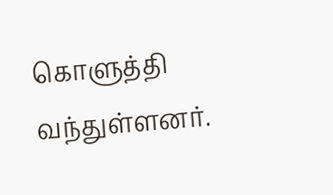கொளுத்தி வந்துள்ளனர்.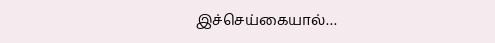இச்செய்கையால்…